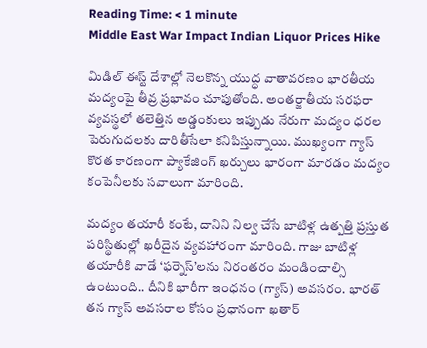Reading Time: < 1 minute
Middle East War Impact Indian Liquor Prices Hike

మిడిల్ ఈస్ట్ దేశాల్లో నెలకొన్న యుద్ధ వాతావరణం భారతీయ మద్యంపై తీవ్ర ప్రభావం చూపుతోంది. అంతర్జాతీయ సరఫరా వ్యవస్థలో తలెత్తిన అడ్డంకులు ఇప్పుడు నేరుగా మద్యం ధరల పెరుగుదలకు దారితీసేలా కనిపిస్తున్నాయి. ముఖ్యంగా గ్యాస్ కొరత కారణంగా ప్యాకేజింగ్ ఖర్చులు భారంగా మారడం మద్యం కంపెనీలకు సవాలుగా మారింది.

మద్యం తయారీ కంటే, దానిని నిల్వ చేసే బాటిళ్ల ఉత్పత్తి ప్రస్తుత పరిస్థితుల్లో ఖరీదైన వ్యవహారంగా మారింది. గాజు బాటిళ్ల తయారీకి వాడే ‘ఫర్నెస్’లను నిరంతరం మండించాల్సి ఉంటుంది.. దీనికి భారీగా ఇంధనం (గ్యాస్) అవసరం. భారత్ తన గ్యాస్ అవసరాల కోసం ప్రధానంగా ఖతార్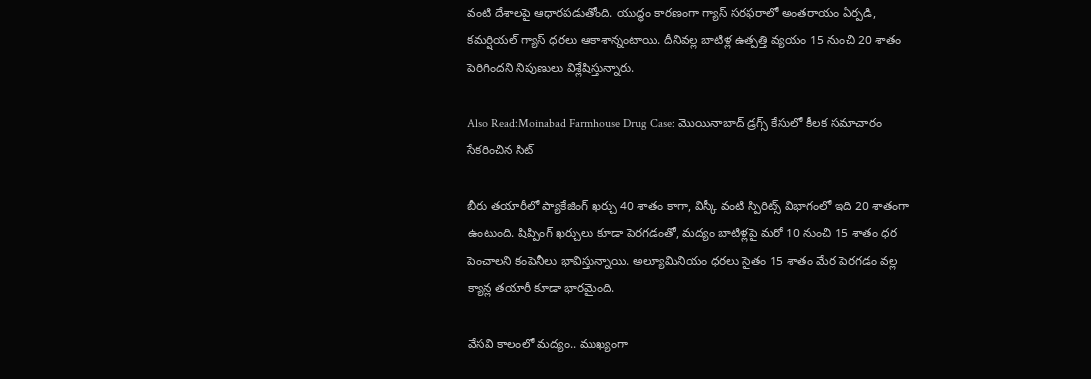వంటి దేశాలపై ఆధారపడుతోంది. యుద్ధం కారణంగా గ్యాస్ సరఫరాలో అంతరాయం ఏర్పడి, కమర్షియల్ గ్యాస్ ధరలు ఆకాశాన్నంటాయి. దీనివల్ల బాటిళ్ల ఉత్పత్తి వ్యయం 15 నుంచి 20 శాతం పెరిగిందని నిపుణులు విశ్లేషిస్తున్నారు.

Also Read:Moinabad Farmhouse Drug Case: మొయినాబాద్ డ్రగ్స్ కేసులో కీలక సమాచారం సేకరించిన సిట్

బీరు తయారీలో ప్యాకేజింగ్ ఖర్చు 40 శాతం కాగా, విస్కీ వంటి స్పిరిట్స్ విభాగంలో ఇది 20 శాతంగా ఉంటుంది. షిప్పింగ్ ఖర్చులు కూడా పెరగడంతో, మద్యం బాటిళ్లపై మరో 10 నుంచి 15 శాతం ధర పెంచాలని కంపెనీలు భావిస్తున్నాయి. అల్యూమినియం ధరలు సైతం 15 శాతం మేర పెరగడం వల్ల క్యాన్ల తయారీ కూడా భారమైంది.

వేసవి కాలంలో మద్యం.. ముఖ్యంగా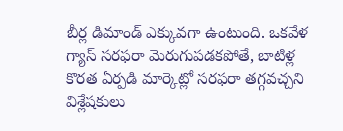బీర్ల డిమాండ్ ఎక్కువగా ఉంటుంది. ఒకవేళ గ్యాస్ సరఫరా మెరుగుపడకపోతే, బాటిళ్ల కొరత ఏర్పడి మార్కెట్లో సరఫరా తగ్గవచ్చని విశ్లేషకులు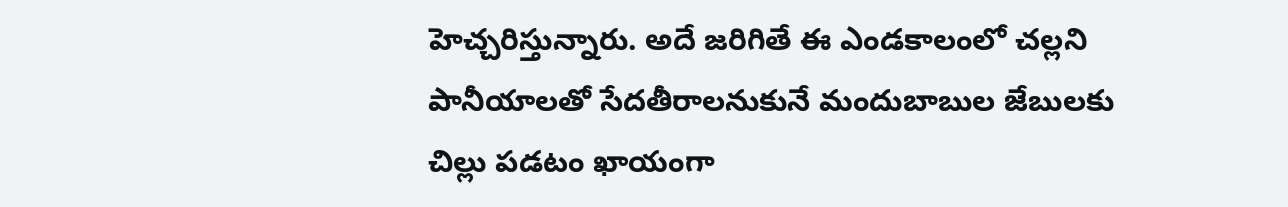హెచ్చరిస్తున్నారు. అదే జరిగితే ఈ ఎండకాలంలో చల్లని పానీయాలతో సేదతీరాలనుకునే మందుబాబుల జేబులకు చిల్లు పడటం ఖాయంగా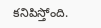కనిపిస్తోంది.